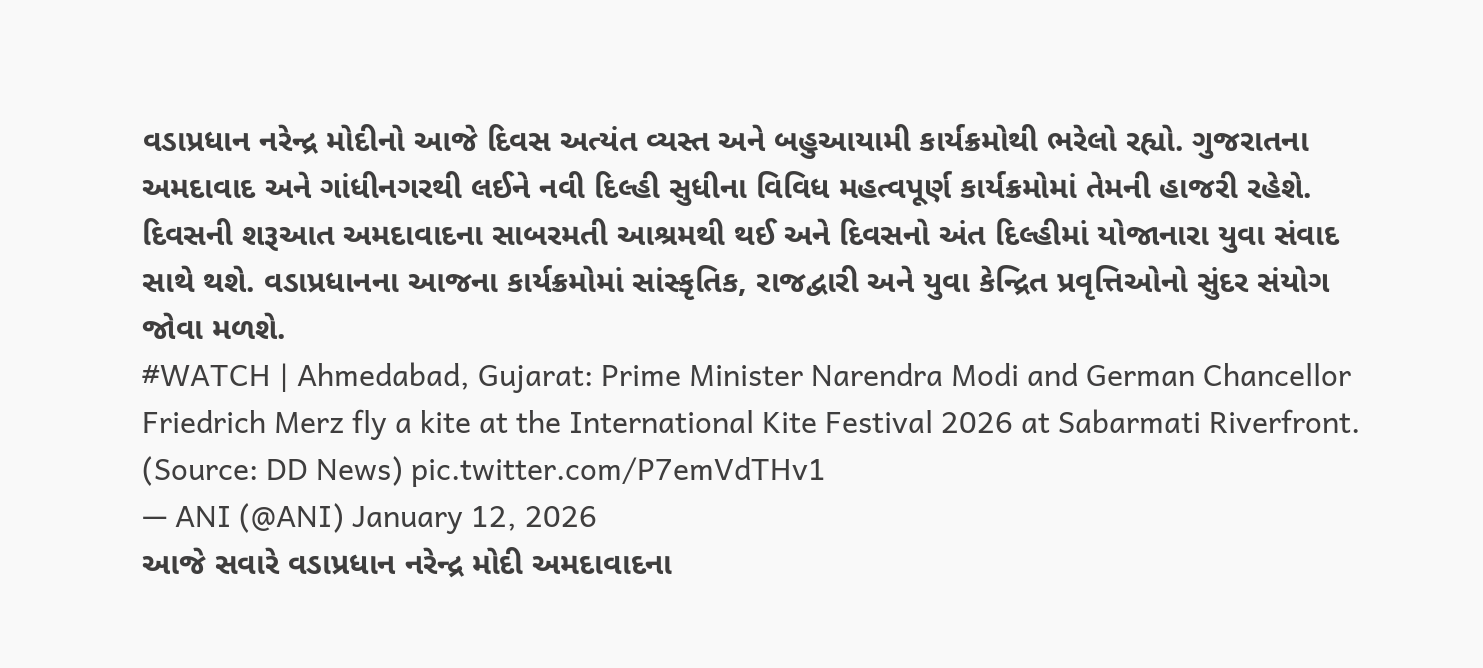વડાપ્રધાન નરેન્દ્ર મોદીનો આજે દિવસ અત્યંત વ્યસ્ત અને બહુઆયામી કાર્યક્રમોથી ભરેલો રહ્યો. ગુજરાતના અમદાવાદ અને ગાંધીનગરથી લઈને નવી દિલ્હી સુધીના વિવિધ મહત્વપૂર્ણ કાર્યક્રમોમાં તેમની હાજરી રહેશે. દિવસની શરૂઆત અમદાવાદના સાબરમતી આશ્રમથી થઈ અને દિવસનો અંત દિલ્હીમાં યોજાનારા યુવા સંવાદ સાથે થશે. વડાપ્રધાનના આજના કાર્યક્રમોમાં સાંસ્કૃતિક, રાજદ્વારી અને યુવા કેન્દ્રિત પ્રવૃત્તિઓનો સુંદર સંયોગ જોવા મળશે.
#WATCH | Ahmedabad, Gujarat: Prime Minister Narendra Modi and German Chancellor Friedrich Merz fly a kite at the International Kite Festival 2026 at Sabarmati Riverfront.
(Source: DD News) pic.twitter.com/P7emVdTHv1
— ANI (@ANI) January 12, 2026
આજે સવારે વડાપ્રધાન નરેન્દ્ર મોદી અમદાવાદના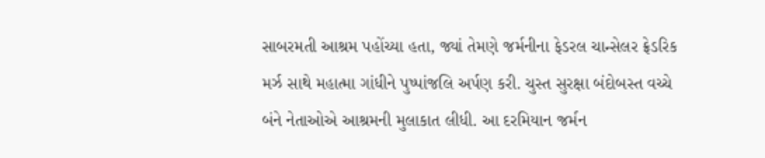સાબરમતી આશ્રમ પહોંચ્યા હતા, જ્યાં તેમણે જર્મનીના ફેડરલ ચાન્સેલર ફ્રેડરિક મર્ઝ સાથે મહાત્મા ગાંધીને પુષ્પાંજલિ અર્પણ કરી. ચુસ્ત સુરક્ષા બંદોબસ્ત વચ્ચે બંને નેતાઓએ આશ્રમની મુલાકાત લીધી. આ દરમિયાન જર્મન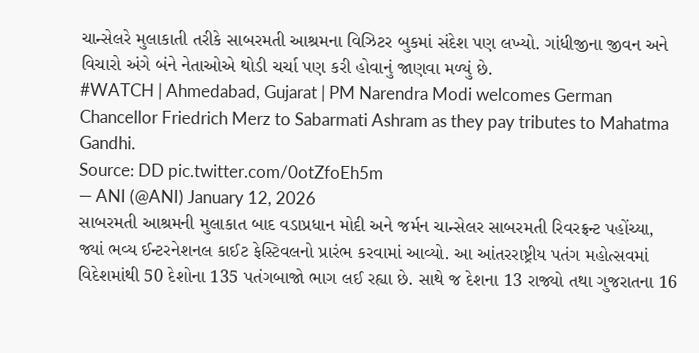ચાન્સેલરે મુલાકાતી તરીકે સાબરમતી આશ્રમના વિઝિટર બુકમાં સંદેશ પણ લખ્યો. ગાંધીજીના જીવન અને વિચારો અંગે બંને નેતાઓએ થોડી ચર્ચા પણ કરી હોવાનું જાણવા મળ્યું છે.
#WATCH | Ahmedabad, Gujarat | PM Narendra Modi welcomes German Chancellor Friedrich Merz to Sabarmati Ashram as they pay tributes to Mahatma Gandhi.
Source: DD pic.twitter.com/0otZfoEh5m
— ANI (@ANI) January 12, 2026
સાબરમતી આશ્રમની મુલાકાત બાદ વડાપ્રધાન મોદી અને જર્મન ચાન્સેલર સાબરમતી રિવરફ્રન્ટ પહોંચ્યા, જ્યાં ભવ્ય ઈન્ટરનેશનલ કાઈટ ફેસ્ટિવલનો પ્રારંભ કરવામાં આવ્યો. આ આંતરરાષ્ટ્રીય પતંગ મહોત્સવમાં વિદેશમાંથી 50 દેશોના 135 પતંગબાજો ભાગ લઈ રહ્યા છે. સાથે જ દેશના 13 રાજ્યો તથા ગુજરાતના 16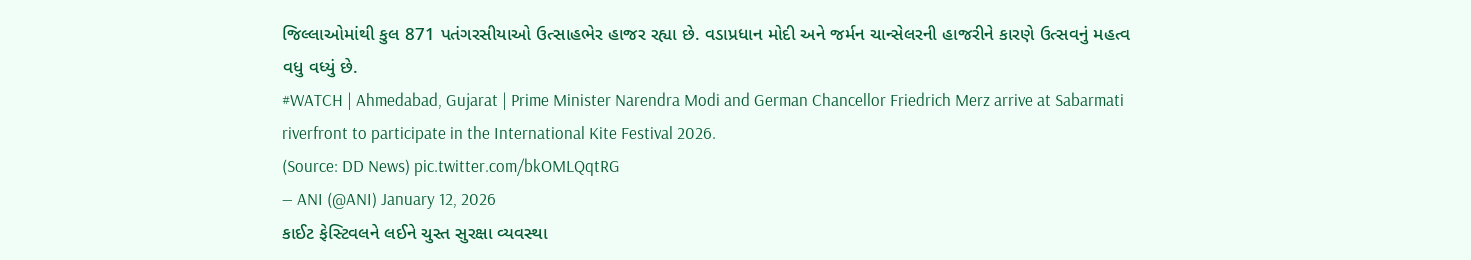જિલ્લાઓમાંથી કુલ 871 પતંગરસીયાઓ ઉત્સાહભેર હાજર રહ્યા છે. વડાપ્રધાન મોદી અને જર્મન ચાન્સેલરની હાજરીને કારણે ઉત્સવનું મહત્વ વધુ વધ્યું છે.
#WATCH | Ahmedabad, Gujarat | Prime Minister Narendra Modi and German Chancellor Friedrich Merz arrive at Sabarmati riverfront to participate in the International Kite Festival 2026.
(Source: DD News) pic.twitter.com/bkOMLQqtRG
— ANI (@ANI) January 12, 2026
કાઈટ ફેસ્ટિવલને લઈને ચુસ્ત સુરક્ષા વ્યવસ્થા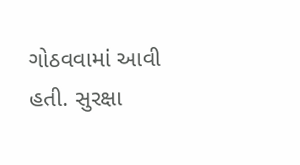ગોઠવવામાં આવી હતી. સુરક્ષા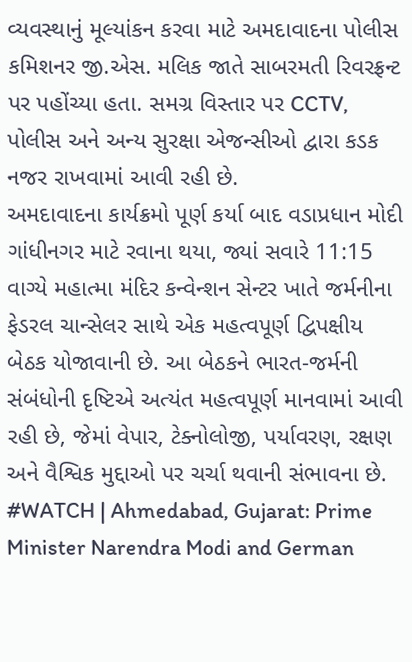વ્યવસ્થાનું મૂલ્યાંકન કરવા માટે અમદાવાદના પોલીસ કમિશનર જી.એસ. મલિક જાતે સાબરમતી રિવરફ્રન્ટ પર પહોંચ્યા હતા. સમગ્ર વિસ્તાર પર CCTV, પોલીસ અને અન્ય સુરક્ષા એજન્સીઓ દ્વારા કડક નજર રાખવામાં આવી રહી છે.
અમદાવાદના કાર્યક્રમો પૂર્ણ કર્યા બાદ વડાપ્રધાન મોદી ગાંધીનગર માટે રવાના થયા, જ્યાં સવારે 11:15 વાગ્યે મહાત્મા મંદિર કન્વેન્શન સેન્ટર ખાતે જર્મનીના ફેડરલ ચાન્સેલર સાથે એક મહત્વપૂર્ણ દ્વિપક્ષીય બેઠક યોજાવાની છે. આ બેઠકને ભારત-જર્મની સંબંધોની દૃષ્ટિએ અત્યંત મહત્વપૂર્ણ માનવામાં આવી રહી છે, જેમાં વેપાર, ટેક્નોલોજી, પર્યાવરણ, રક્ષણ અને વૈશ્વિક મુદ્દાઓ પર ચર્ચા થવાની સંભાવના છે.
#WATCH | Ahmedabad, Gujarat: Prime Minister Narendra Modi and German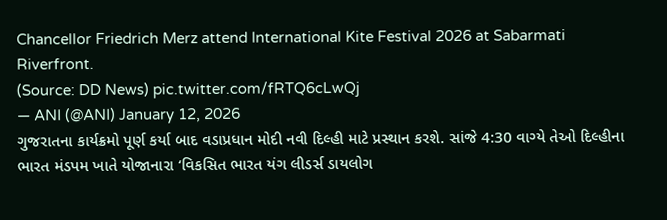Chancellor Friedrich Merz attend International Kite Festival 2026 at Sabarmati Riverfront.
(Source: DD News) pic.twitter.com/fRTQ6cLwQj
— ANI (@ANI) January 12, 2026
ગુજરાતના કાર્યક્રમો પૂર્ણ કર્યા બાદ વડાપ્રધાન મોદી નવી દિલ્હી માટે પ્રસ્થાન કરશે. સાંજે 4:30 વાગ્યે તેઓ દિલ્હીના ભારત મંડપમ ખાતે યોજાનારા ‘વિકસિત ભારત યંગ લીડર્સ ડાયલોગ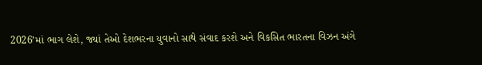2026’માં ભાગ લેશે, જ્યાં તેઓ દેશભરના યુવાનો સાથે સંવાદ કરશે અને વિકસિત ભારતના વિઝન અંગે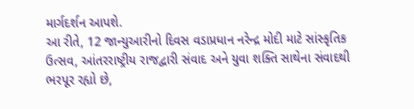માર્ગદર્શન આપશે.
આ રીતે, 12 જાન્યુઆરીનો દિવસ વડાપ્રધાન નરેન્દ્ર મોદી માટે સાંસ્કૃતિક ઉત્સવ, આંતરરાષ્ટ્રીય રાજદ્વારી સંવાદ અને યુવા શક્તિ સાથેના સંવાદથી ભરપૂર રહ્યો છે,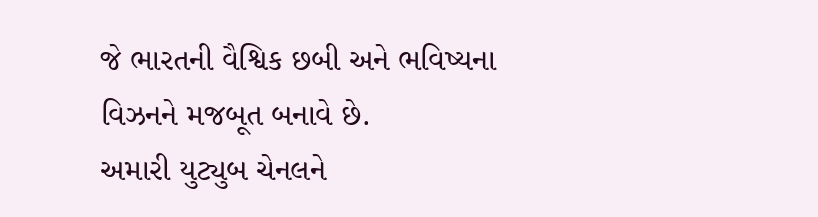જે ભારતની વૈશ્વિક છબી અને ભવિષ્યના વિઝનને મજબૂત બનાવે છે.
અમારી યુટ્યુબ ચેનલને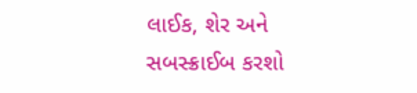લાઈક, શેર અને સબસ્ક્રાઈબ કરશો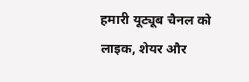हमारी यूट्यूब चैनल को लाइक, शेयर और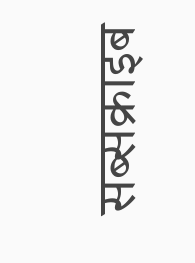सब्सक्राइब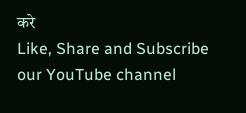करे
Like, Share and Subscribe our YouTube channel